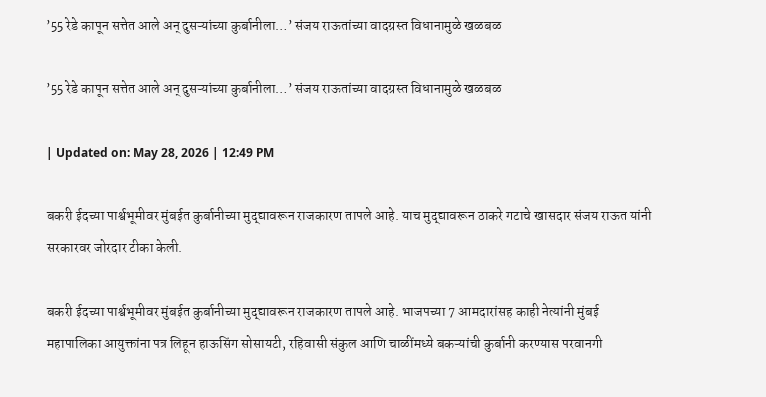’55 रेडे कापून सत्तेत आले अन् दुसऱ्यांच्या कुर्बानीला…’ संजय राऊतांच्या वादग्रस्त विधानामुळे खळबळ

’55 रेडे कापून सत्तेत आले अन् दुसऱ्यांच्या कुर्बानीला…’ संजय राऊतांच्या वादग्रस्त विधानामुळे खळबळ

| Updated on: May 28, 2026 | 12:49 PM

बकरी ईदच्या पार्श्वभूमीवर मुंबईत कुर्बानीच्या मुद्द्यावरून राजकारण तापले आहे. याच मुद्द्यावरून ठाकरे गटाचे खासदार संजय राऊत यांनी सरकारवर जोरदार टीका केली.

बकरी ईदच्या पार्श्वभूमीवर मुंबईत कुर्बानीच्या मुद्द्यावरून राजकारण तापले आहे. भाजपच्या 7 आमदारांसह काही नेत्यांनी मुंबई महापालिका आयुक्तांना पत्र लिहून हाऊसिंग सोसायटी, रहिवासी संकुल आणि चाळींमध्ये बकऱ्यांची कुर्बानी करण्यास परवानगी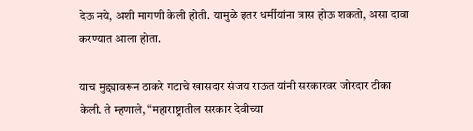देऊ नये, अशी मागणी केली होती. यामुळे इतर धर्मीयांना त्रास होऊ शकतो, असा दावा करण्यात आला होता.

याच मुद्द्यावरून ठाकरे गटाचे खासदार संजय राऊत यांनी सरकारवर जोरदार टीका केली. ते म्हणाले, “महाराष्ट्रातील सरकार देवीच्या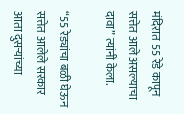मंदिरात 55 रेडे कापून सत्तेत आले असल्याचा दावा” त्यांनी केला.

“55 रेड्यांचा बळी घेऊन सत्तेत आलेले सरकार आता दुसऱ्यांच्या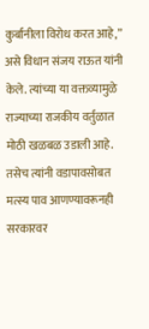कुर्बानीला विरोध करत आहे,” असे विधान संजय राऊत यांनी केले. त्यांच्या या वक्तव्यामुळे राज्याच्या राजकीय वर्तुळात मोठी खळबळ उडाली आहे. तसेच त्यांनी वडापावसोबत मत्स्य पाव आणण्यावरूनही सरकारवर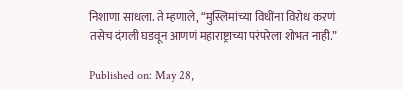निशाणा साधला. ते म्हणाले, “मुस्लिमांच्या विधींना विरोध करणं तसेच दंगली घडवून आणणं महाराष्ट्राच्या परंपरेला शोभत नाही.”

Published on: May 28,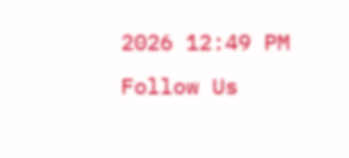2026 12:49 PM
Follow Us